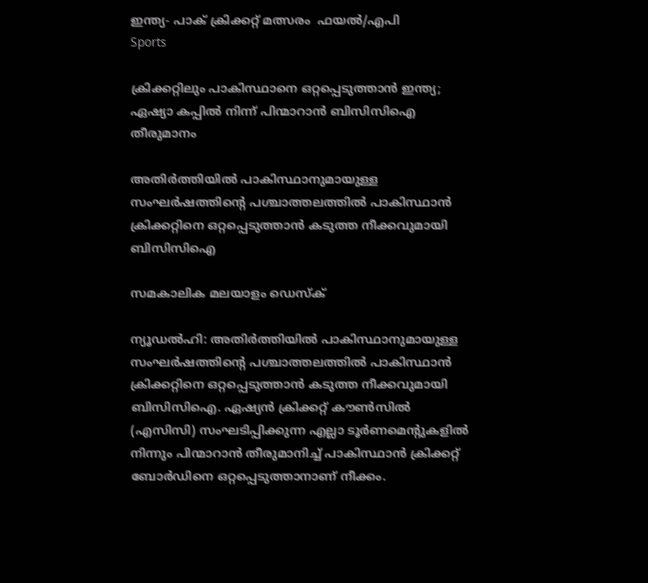ഇന്ത്യ- പാക് ക്രിക്കറ്റ് മത്സരം  ഫയൽ/എപി
Sports

ക്രിക്കറ്റിലും പാകിസ്ഥാനെ ഒറ്റപ്പെടുത്താന്‍ ഇന്ത്യ; ഏഷ്യാ കപ്പില്‍ നിന്ന് പിന്മാറാന്‍ ബിസിസിഐ തീരുമാനം

അതിര്‍ത്തിയില്‍ പാകിസ്ഥാനുമായുള്ള സംഘര്‍ഷത്തിന്റെ പശ്ചാത്തലത്തില്‍ പാകിസ്ഥാന്‍ ക്രിക്കറ്റിനെ ഒറ്റപ്പെടുത്താന്‍ കടുത്ത നീക്കവുമായി ബിസിസിഐ

സമകാലിക മലയാളം ഡെസ്ക്

ന്യൂഡല്‍ഹി: അതിര്‍ത്തിയില്‍ പാകിസ്ഥാനുമായുള്ള സംഘര്‍ഷത്തിന്റെ പശ്ചാത്തലത്തില്‍ പാകിസ്ഥാന്‍ ക്രിക്കറ്റിനെ ഒറ്റപ്പെടുത്താന്‍ കടുത്ത നീക്കവുമായി ബിസിസിഐ. ഏഷ്യന്‍ ക്രിക്കറ്റ് കൗണ്‍സില്‍ (എസിസി) സംഘടിപ്പിക്കുന്ന എല്ലാ ടൂര്‍ണമെന്റുകളില്‍ നിന്നും പിന്മാറാന്‍ തീരുമാനിച്ച് പാകിസ്ഥാന്‍ ക്രിക്കറ്റ് ബോര്‍ഡിനെ ഒറ്റപ്പെടുത്താനാണ് നീക്കം.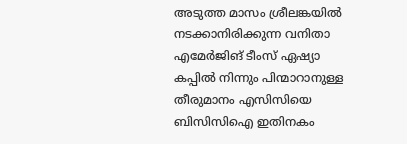അടുത്ത മാസം ശ്രീലങ്കയില്‍ നടക്കാനിരിക്കുന്ന വനിതാ എമേര്‍ജിങ് ടീംസ് ഏഷ്യാ കപ്പില്‍ നിന്നും പിന്മാറാനുള്ള തീരുമാനം എസിസിയെ ബിസിസിഐ ഇതിനകം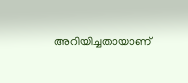അറിയിച്ചതായാണ്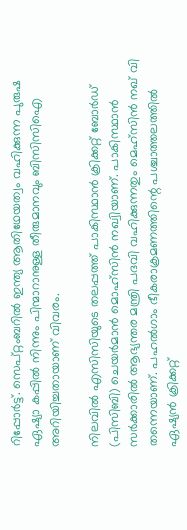റിപ്പോര്‍ട്ട്. സെപ്റ്റംബറില്‍ ഇന്ത്യ ആതിഥേയത്വം വഹിക്കുന്ന പുരുഷ ഏഷ്യാ കപ്പില്‍ നിന്നും പിന്മാറാനുള്ള തീരുമാനവും ബിസിസിഐ അറിയിച്ചതായാണ് വിവരം.

നിലവില്‍ എസിസിയുടെ തലപ്പത്ത് പാകിസ്ഥാന്‍ ക്രിക്കറ്റ് ബോര്‍ഡ് (പിസിബി) ചെയര്‍മാന്‍ മൊഹ്സിന്‍ നഖ്വിയാണ്. പാകിസ്ഥാന്‍ സര്‍ക്കാരില്‍ ആഭ്യന്തര മന്ത്രി പദവി വഹിക്കുന്നതും മെഹ്‌സിന്‍ നഖ് വി തന്നെയാണ്. പഹല്‍ഗാം ഭീകരാക്രമണത്തിന്റെ പശ്ചാത്തലത്തില്‍ ഏഷ്യന്‍ ക്രിക്കറ്റ്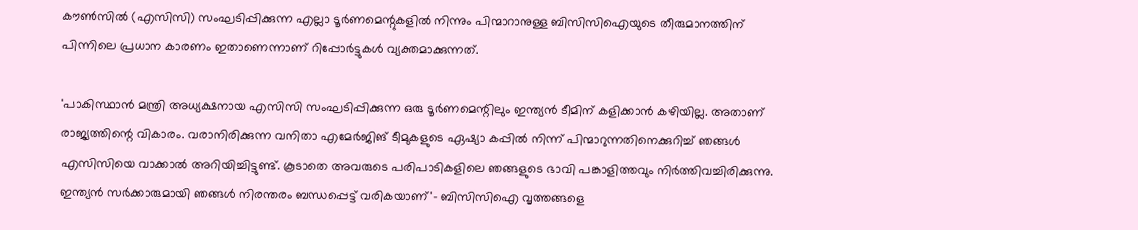കൗണ്‍സില്‍ (എസിസി) സംഘടിപ്പിക്കുന്ന എല്ലാ ടൂര്‍ണമെന്റുകളില്‍ നിന്നും പിന്മാറാനുള്ള ബിസിസിഐയുടെ തീരുമാനത്തിന് പിന്നിലെ പ്രധാന കാരണം ഇതാണെന്നാണ് റിപ്പോര്‍ട്ടുകള്‍ വ്യക്തമാക്കുന്നത്.

'പാകിസ്ഥാന്‍ മന്ത്രി അധ്യക്ഷനായ എസിസി സംഘടിപ്പിക്കുന്ന ഒരു ടൂര്‍ണമെന്റിലും ഇന്ത്യന്‍ ടീമിന് കളിക്കാന്‍ കഴിയില്ല. അതാണ് രാജ്യത്തിന്റെ വികാരം. വരാനിരിക്കുന്ന വനിതാ എമേര്‍ജിങ് ടീമുകളുടെ ഏഷ്യാ കപ്പില്‍ നിന്ന് പിന്മാറുന്നതിനെക്കുറിച്ച് ഞങ്ങള്‍ എസിസിയെ വാക്കാല്‍ അറിയിച്ചിട്ടുണ്ട്. കൂടാതെ അവരുടെ പരിപാടികളിലെ ഞങ്ങളുടെ ഭാവി പങ്കാളിത്തവും നിര്‍ത്തിവച്ചിരിക്കുന്നു. ഇന്ത്യന്‍ സര്‍ക്കാരുമായി ഞങ്ങള്‍ നിരന്തരം ബന്ധപ്പെട്ട് വരികയാണ്'- ബിസിസിഐ വൃത്തങ്ങളെ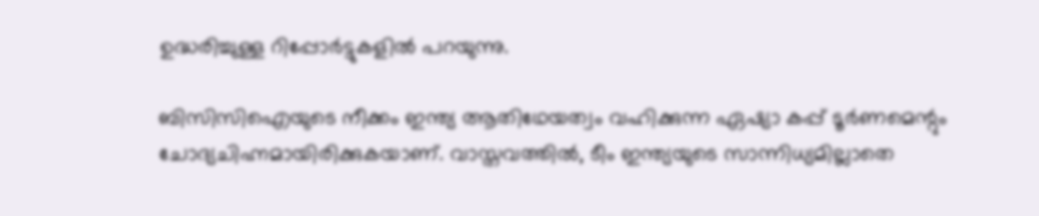ഉദ്ധരിച്ചുള്ള റിപ്പോര്‍ട്ടുകളില്‍ പറയുന്നു.

ബിസിസിഐയുടെ നീക്കം ഇന്ത്യ ആതിഥേയത്വം വഹിക്കുന്ന ഏഷ്യാ കപ്പ് ടൂര്‍ണമെന്റും ചോദ്യചിഹ്നമായിരിക്കുകയാണ്. വാസ്തവത്തില്‍, ടീം ഇന്ത്യയുടെ സാന്നിധ്യമില്ലാതെ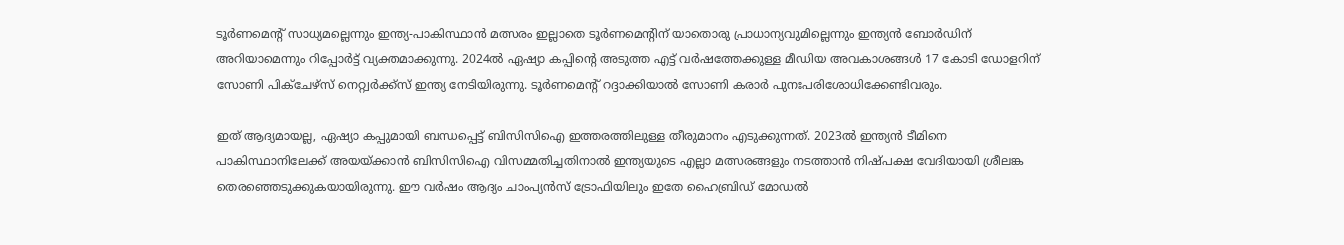ടൂര്‍ണമെന്റ് സാധ്യമല്ലെന്നും ഇന്ത്യ-പാകിസ്ഥാന്‍ മത്സരം ഇല്ലാതെ ടൂര്‍ണമെന്റിന് യാതൊരു പ്രാധാന്യവുമില്ലെന്നും ഇന്ത്യന്‍ ബോര്‍ഡിന് അറിയാമെന്നും റിപ്പോര്‍ട്ട് വ്യക്തമാക്കുന്നു. 2024ല്‍ ഏഷ്യാ കപ്പിന്റെ അടുത്ത എട്ട് വര്‍ഷത്തേക്കുള്ള മീഡിയ അവകാശങ്ങള്‍ 17 കോടി ഡോളറിന് സോണി പിക്‌ചേഴ്‌സ് നെറ്റ്വര്‍ക്ക്‌സ് ഇന്ത്യ നേടിയിരുന്നു. ടൂര്‍ണമെന്റ് റദ്ദാക്കിയാല്‍ സോണി കരാര്‍ പുനഃപരിശോധിക്കേണ്ടിവരും.

ഇത് ആദ്യമായല്ല, ഏഷ്യാ കപ്പുമായി ബന്ധപ്പെട്ട് ബിസിസിഐ ഇത്തരത്തിലുള്ള തീരുമാനം എടുക്കുന്നത്. 2023ല്‍ ഇന്ത്യന്‍ ടീമിനെ പാകിസ്ഥാനിലേക്ക് അയയ്ക്കാന്‍ ബിസിസിഐ വിസമ്മതിച്ചതിനാല്‍ ഇന്ത്യയുടെ എല്ലാ മത്സരങ്ങളും നടത്താന്‍ നിഷ്പക്ഷ വേദിയായി ശ്രീലങ്ക തെരഞ്ഞെടുക്കുകയായിരുന്നു. ഈ വര്‍ഷം ആദ്യം ചാംപ്യന്‍സ് ട്രോഫിയിലും ഇതേ ഹൈബ്രിഡ് മോഡല്‍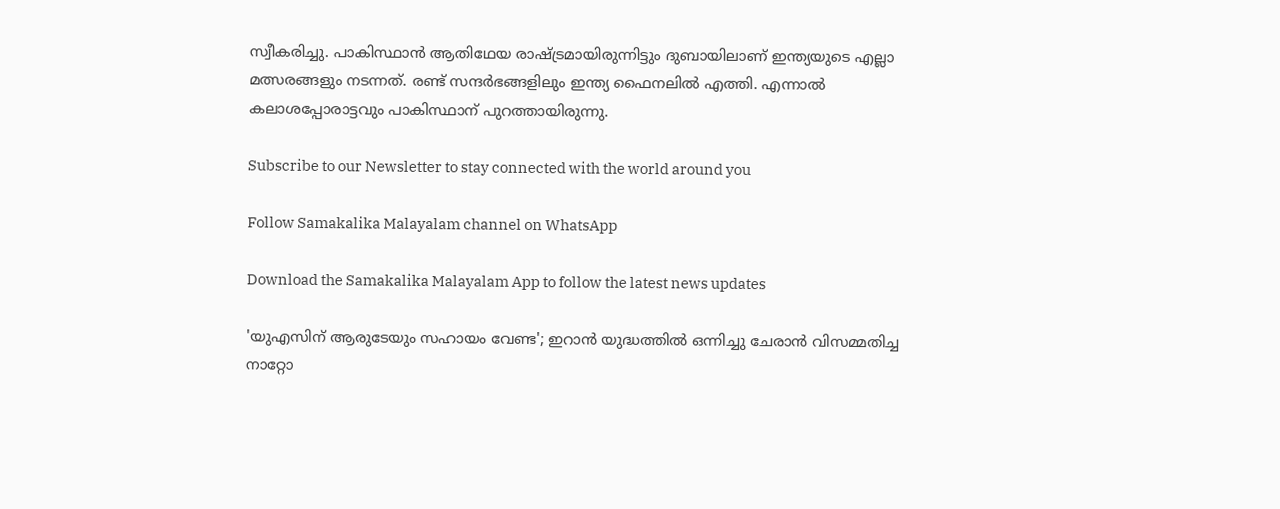സ്വീകരിച്ചു. പാകിസ്ഥാന്‍ ആതിഥേയ രാഷ്ട്രമായിരുന്നിട്ടും ദുബായിലാണ് ഇന്ത്യയുടെ എല്ലാ മത്സരങ്ങളും നടന്നത്. രണ്ട് സന്ദര്‍ഭങ്ങളിലും ഇന്ത്യ ഫൈനലില്‍ എത്തി. എന്നാല്‍ കലാശപ്പോരാട്ടവും പാകിസ്ഥാന് പുറത്തായിരുന്നു.

Subscribe to our Newsletter to stay connected with the world around you

Follow Samakalika Malayalam channel on WhatsApp

Download the Samakalika Malayalam App to follow the latest news updates

'യുഎസിന് ആരുടേയും സഹായം വേണ്ട'; ഇറാൻ യുദ്ധത്തിൽ ഒന്നിച്ചു ചേരാൻ വിസമ്മതിച്ച നാറ്റോ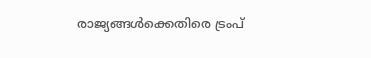രാജ്യങ്ങൾക്കെതിരെ ട്രംപ്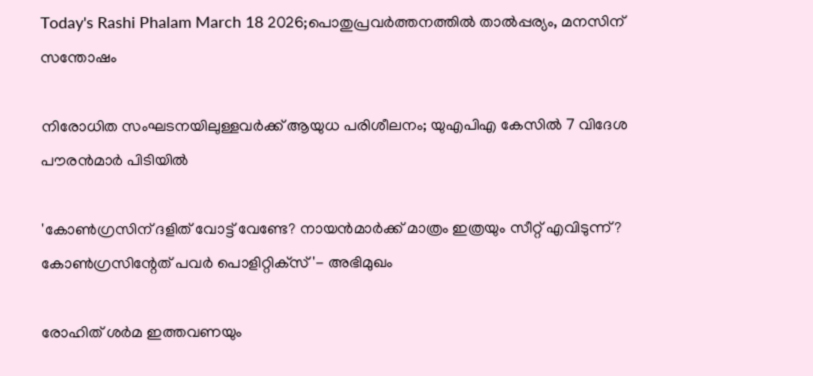Today's Rashi Phalam March 18 2026;പൊതുപ്രവര്‍ത്തനത്തില്‍ താല്‍പ്പര്യം, മനസിന് സന്തോഷം

നിരോധിത സംഘടനയിലുള്ളവർക്ക് ആയുധ പരിശീലനം; യുഎപിഎ കേസിൽ 7 വിദേശ പൗരൻമാർ പിടിയിൽ

'കോണ്‍ഗ്രസിന് ദളിത് വോട്ട് വേണ്ടേ? നായന്‍മാര്‍ക്ക് മാത്രം ഇത്രയും സീറ്റ് എവിടുന്ന്? കോണ്‍ഗ്രസിന്റേത് പവര്‍ പൊളിറ്റിക്‌സ്'- അഭിമുഖം

രോഹിത് ശര്‍മ ഇത്തവണയും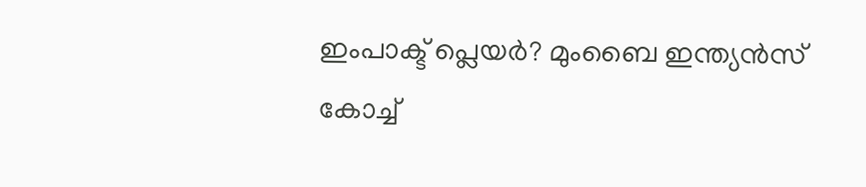ഇംപാക്ട് പ്ലെയര്‍? മുംബൈ ഇന്ത്യന്‍സ് കോച്ച്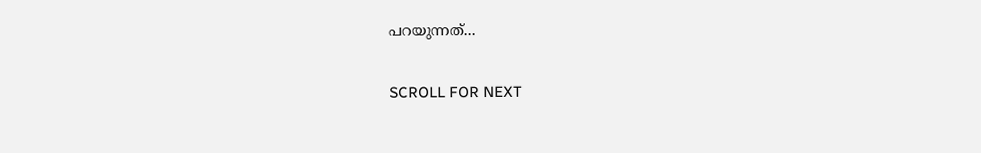പറയുന്നത്...

SCROLL FOR NEXT